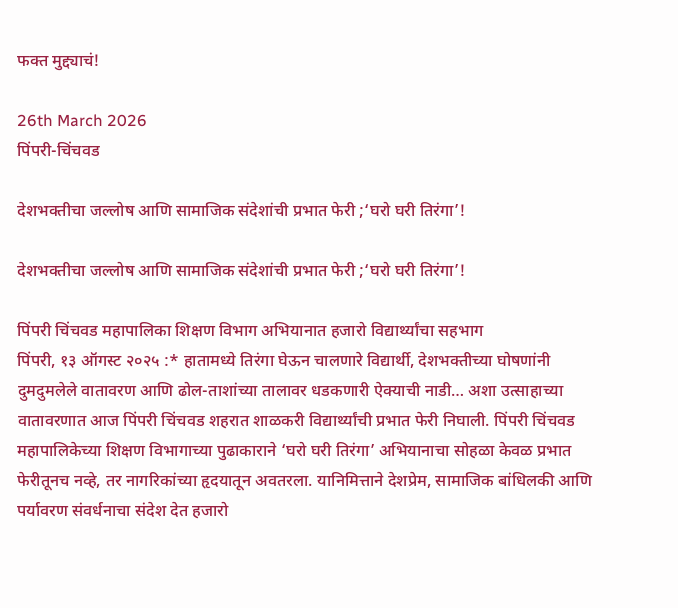फक्त मुद्द्याचं!

26th March 2026
पिंपरी-चिंचवड

देशभक्तीचा जल्लोष आणि सामाजिक संदेशांची प्रभात फेरी ;‘घरो घरी तिरंगा’!

देशभक्तीचा जल्लोष आणि सामाजिक संदेशांची प्रभात फेरी ;‘घरो घरी तिरंगा’!

पिंपरी चिंचवड महापालिका शिक्षण विभाग अभियानात हजारो विद्यार्थ्यांचा सहभाग
पिंपरी, १३ ऑगस्ट २०२५ :* हातामध्ये तिरंगा घेऊन चालणारे विद्यार्थी, देशभक्तीच्या घोषणांनी दुमदुमलेले वातावरण आणि ढोल-ताशांच्या तालावर धडकणारी ऐक्याची नाडी… अशा उत्साहाच्या वातावरणात आज पिंपरी चिंचवड शहरात शाळकरी विद्यार्थ्यांची प्रभात फेरी निघाली. पिंपरी चिंचवड महापालिकेच्या शिक्षण विभागाच्या पुढाकाराने ‘घरो घरी तिरंगा’ अभियानाचा सोहळा केवळ प्रभात फेरीतूनच नव्हे, तर नागरिकांच्या हृदयातून अवतरला. यानिमित्ताने देशप्रेम, सामाजिक बांधिलकी आणि पर्यावरण संवर्धनाचा संदेश देत हजारो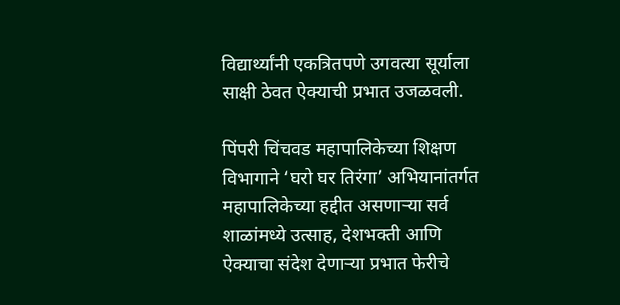विद्यार्थ्यांनी एकत्रितपणे उगवत्या सूर्याला साक्षी ठेवत ऐक्याची प्रभात उजळवली.

पिंपरी चिंचवड महापालिकेच्या शिक्षण विभागाने ‘घरो घर तिरंगा’ अभियानांतर्गत महापालिकेच्या हद्दीत असणाऱ्या सर्व शाळांमध्ये उत्साह, देशभक्ती आणि ऐक्याचा संदेश देणाऱ्या प्रभात फेरीचे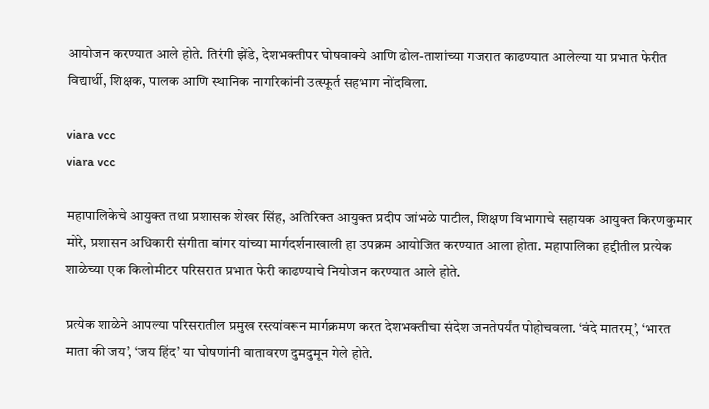आयोजन करण्यात आले होते. तिरंगी झेंडे, देशभक्तीपर घोषवाक्ये आणि ढोल-ताशांच्या गजरात काढण्यात आलेल्या या प्रभात फेरीत विद्यार्थी, शिक्षक, पालक आणि स्थानिक नागरिकांनी उत्स्फूर्त सहभाग नोंदविला.

viara vcc
viara vcc

महापालिकेचे आयुक्त तथा प्रशासक शेखर सिंह, अतिरिक्त आयुक्त प्रदीप जांभळे पाटील, शिक्षण विभागाचे सहायक आयुक्त किरणकुमार मोरे, प्रशासन अधिकारी संगीता बांगर यांच्या मार्गदर्शनाखाली हा उपक्रम आयोजित करण्यात आला होता. महापालिका हद्दीतील प्रत्येक शाळेच्या एक किलोमीटर परिसरात प्रभात फेरी काढण्याचे नियोजन करण्यात आले होते.

प्रत्येक शाळेने आपल्या परिसरातील प्रमुख रस्त्यांवरून मार्गक्रमण करत देशभक्तीचा संदेश जनतेपर्यंत पोहोचवला. ‘वंदे मातरम्’, ‘भारत माता की जय’, ‘जय हिंद’ या घोषणांनी वातावरण दुमदुमून गेले होते.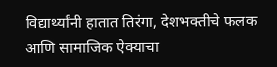विद्यार्थ्यांनी हातात तिरंगा, देशभक्तीचे फलक आणि सामाजिक ऐक्याचा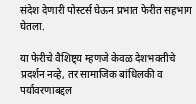संदेश देणारी पोस्टर्स घेऊन प्रभात फेरीत सहभाग घेतला.

या फेरीचे वैशिष्ट्य म्हणजे केवळ देशभक्तीचे प्रदर्शन नव्हे, तर सामाजिक बांधिलकी व पर्यावरणाबद्दल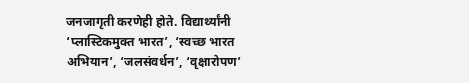जनजागृती करणेही होते. विद्यार्थ्यांनी ‘प्लास्टिकमुक्त भारत’, ‘स्वच्छ भारत अभियान’, ‘जलसंवर्धन’, ‘वृक्षारोपण’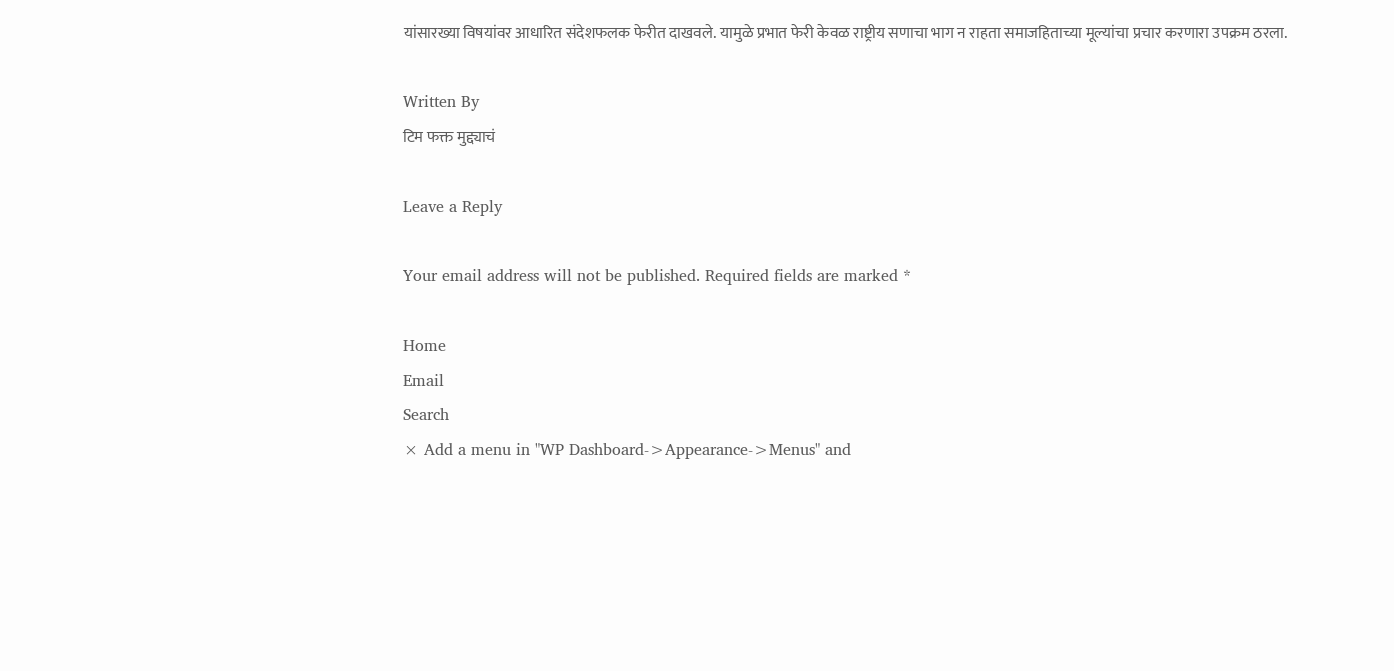यांसारख्या विषयांवर आधारित संदेशफलक फेरीत दाखवले. यामुळे प्रभात फेरी केवळ राष्ट्रीय सणाचा भाग न राहता समाजहिताच्या मूल्यांचा प्रचार करणारा उपक्रम ठरला.

Written By
टिम फक्त मुद्द्याचं

Leave a Reply

Your email address will not be published. Required fields are marked *

Home
Email
Search
× Add a menu in "WP Dashboard->Appearance->Menus" and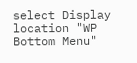select Display location "WP Bottom Menu"